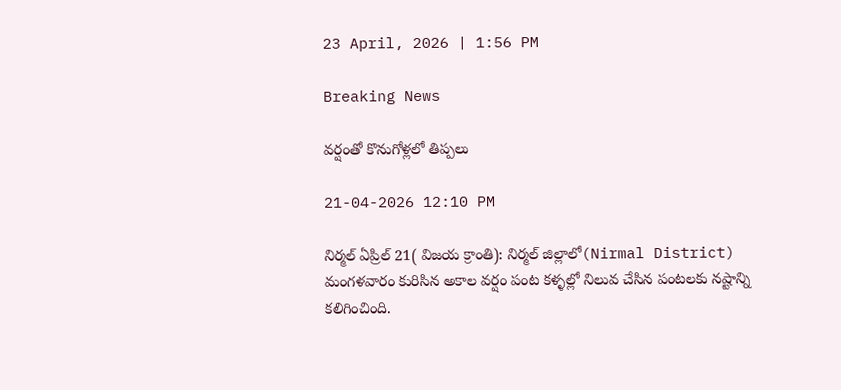23 April, 2026 | 1:56 PM

Breaking News

వర్షంతో కొనుగోళ్లలో తిప్పలు

21-04-2026 12:10 PM

నిర్మల్ ఏప్రిల్ 21( విజయ క్రాంతి): నిర్మల్ జిల్లాలో(Nirmal District) మంగళవారం కురిసిన అకాల వర్షం పంట కళ్ళల్లో నిలువ చేసిన పంటలకు నష్టాన్ని కలిగించింది.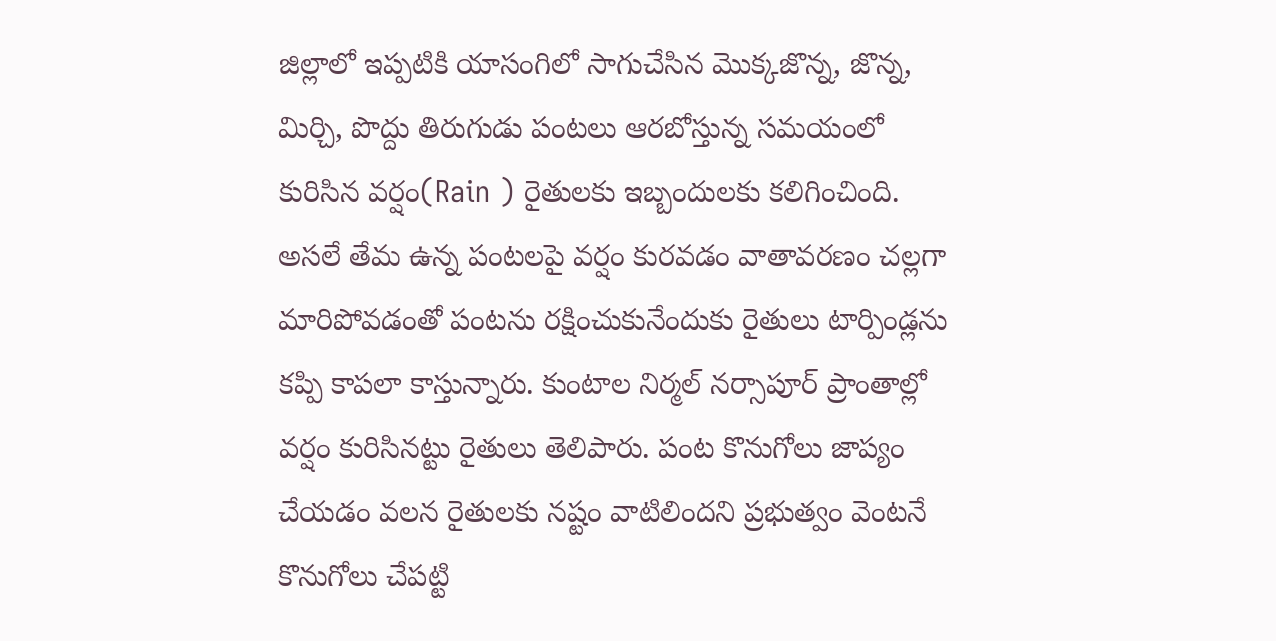జిల్లాలో ఇప్పటికి యాసంగిలో సాగుచేసిన మొక్కజొన్న, జొన్న, మిర్చి, పొద్దు తిరుగుడు పంటలు ఆరబోస్తున్న సమయంలో కురిసిన వర్షం(Rain ) రైతులకు ఇబ్బందులకు కలిగించింది. అసలే తేమ ఉన్న పంటలపై వర్షం కురవడం వాతావరణం చల్లగా మారిపోవడంతో పంటను రక్షించుకునేందుకు రైతులు టార్పిండ్లను కప్పి కాపలా కాస్తున్నారు. కుంటాల నిర్మల్ నర్సాపూర్ ప్రాంతాల్లో వర్షం కురిసినట్టు రైతులు తెలిపారు. పంట కొనుగోలు జాప్యం చేయడం వలన రైతులకు నష్టం వాటిలిందని ప్రభుత్వం వెంటనే కొనుగోలు చేపట్టి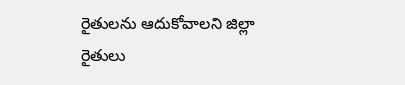రైతులను ఆదుకోవాలని జిల్లా రైతులు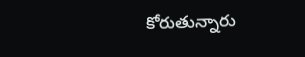కోరుతున్నారు